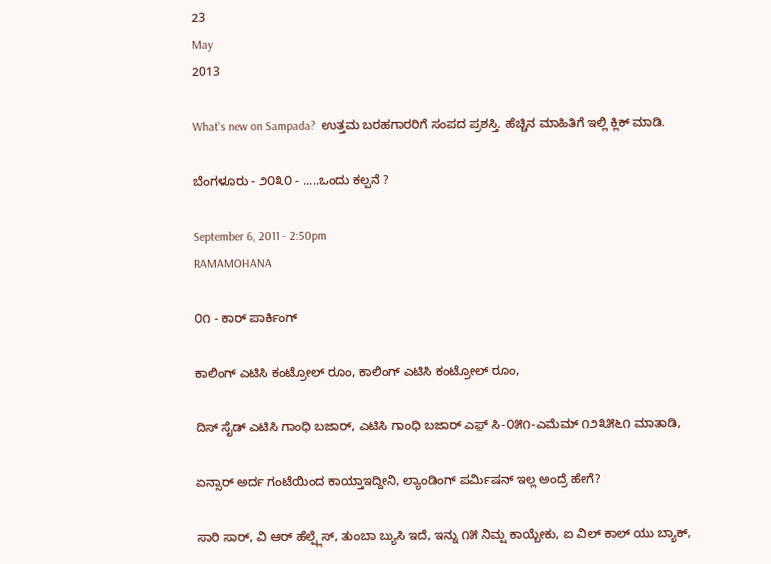23
May
2013

What's new on Sampada?  ಉತ್ತಮ ಬರಹಗಾರರಿಗೆ ಸಂಪದ ಪ್ರಶಸ್ತಿ. ಹೆಚ್ಚಿನ ಮಾಹಿತಿಗೆ ಇಲ್ಲಿ ಕ್ಲಿಕ್ ಮಾಡಿ.

ಬೆಂಗಳೂರು - ೨೦೩೦ - .....ಒಂದು ಕಲ್ಪನೆ ?

September 6, 2011 - 2:50pm
RAMAMOHANA

೦೧ - ಕಾರ್ ಪಾರ್ಕಿಂಗ್

ಕಾಲಿಂಗ್ ಎಟಿಸಿ ಕಂಟ್ರೋಲ್ ರೂಂ, ಕಾಲಿಂಗ್ ಎಟಿಸಿ ಕಂಟ್ರೋಲ್ ರೂಂ,

ದಿಸ್ ಸೈಡ್ ಎಟಿಸಿ ಗಾಂಧಿ ಬಜಾರ್, ಎಟಿಸಿ ಗಾಂಧಿ ಬಜಾರ್ ಎಫ಼್ ಸಿ-೦೫೧-ಎಮೆಮ್ ೧೨೩೫೬೧ ಮಾತಾಡಿ,

ಏನ್ಸಾರ್ ಅರ್ದ ಗಂಟೆಯಿಂದ ಕಾಯ್ತಾಇದ್ದೀನಿ, ಲ್ಯಾಂಡಿಂಗ್ ಪರ್ಮಿಷನ್ ಇಲ್ಲ ಅಂದ್ರೆ ಹೇಗೆ?

ಸಾರಿ ಸಾರ್, ವಿ ಆರ್ ಹೆಲ್ಪ್ಲೆಸ್, ತುಂಬಾ ಬ್ಯುಸಿ ಇದೆ, ಇನ್ನು ೧೫ ನಿಮ್ಷ ಕಾಯ್ಬೇಕು, ಐ ವಿಲ್ ಕಾಲ್ ಯು ಬ್ಯಾಕ್,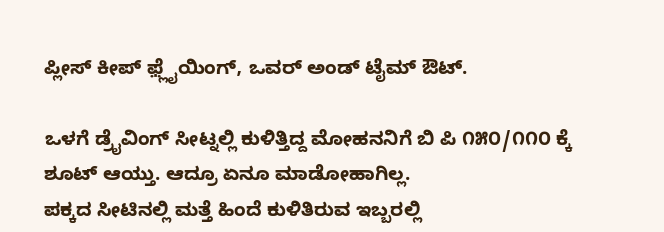ಪ್ಲೀಸ್ ಕೀಪ್ ಫ಼್ಲೈಯಿಂಗ್, ಒವರ್ ಅಂಡ್ ಟೈಮ್ ಔಟ್.

ಒಳಗೆ ಡ್ರೈವಿಂಗ್ ಸೀಟ್ನಲ್ಲಿ ಕುಳಿತ್ತಿದ್ದ ಮೋಹನನಿಗೆ ಬಿ ಪಿ ೧೫೦/೧೧೦ ಕ್ಕೆ ಶೂಟ್ ಆಯ್ತು. ಆದ್ರೂ ಏನೂ ಮಾಡೋಹಾಗಿಲ್ಲ.
ಪಕ್ಕದ ಸೀಟಿನಲ್ಲಿ ಮತ್ತೆ ಹಿಂದೆ ಕುಳಿತಿರುವ ಇಬ್ಬರಲ್ಲಿ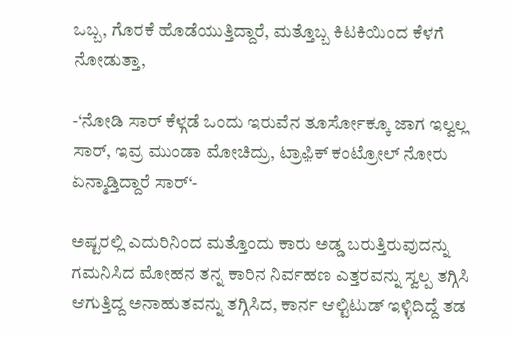ಒಬ್ಬ, ಗೊರಕೆ ಹೊಡೆಯುತ್ತಿದ್ದಾರೆ, ಮತ್ತೊಬ್ಬ ಕಿಟಕಿಯಿಂದ ಕೆಳಗೆ ನೋಡುತ್ತಾ,

-‘ನೋಡಿ ಸಾರ್ ಕೆಳ್ಗಡೆ ಒಂದು ಇರುವೆನ ತೂರ್ಸೋಕ್ಕೂ ಜಾಗ ಇಲ್ವಲ್ಲ ಸಾರ್, ಇವ್ರ ಮುಂಡಾ ಮೋಚಿದ್ರು, ಟ್ರಾಫ಼ಿಕ್ ಕಂಟ್ರೋಲ್ ನೋರು ಏನ್ಮಾಡ್ತಿದ್ದಾರೆ ಸಾರ್‘-

ಅಷ್ಟರಲ್ಲಿ ಎದುರಿನಿಂದ ಮತ್ತೊಂದು ಕಾರು ಅಡ್ಡ ಬರುತ್ತಿರುವುದನ್ನು ಗಮನಿಸಿದ ಮೋಹನ ತನ್ನ ಕಾರಿನ ನಿರ್ವಹಣ ಎತ್ತರವನ್ನು ಸ್ವಲ್ಪ ತಗ್ಗಿಸಿ ಆಗುತ್ತಿದ್ದ ಅನಾಹುತವನ್ನು ತಗ್ಗಿಸಿದ, ಕಾರ್ನ ಆಲ್ಟಿಟುಡ್ ಇಳ್ಳಿದಿದ್ದೆ ತಡ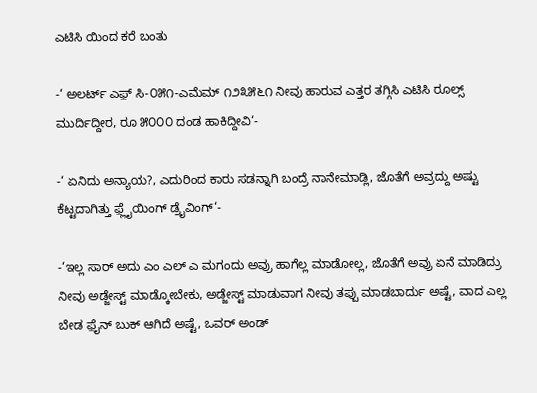ಎಟಿಸಿ ಯಿಂದ ಕರೆ ಬಂತು

-‘ ಅಲರ್ಟ್ ಎಫ಼್ ಸಿ-೦೫೧-ಎಮೆಮ್ ೧೨೩೫೬೧ ನೀವು ಹಾರುವ ಎತ್ತರ ತಗ್ಗಿಸಿ ಎಟಿಸಿ ರೂಲ್ಸ್ ಮುರ್ದಿದ್ದೀರ, ರೂ ೫೦೦೦ ದಂಡ ಹಾಕಿದ್ದೀವಿ‘-

-‘ ಏನಿದು ಅನ್ಯಾಯ?, ಎದುರಿಂದ ಕಾರು ಸಡನ್ನಾಗಿ ಬಂದ್ರೆ ನಾನೇಮಾಡ್ಲಿ, ಜೊತೆಗೆ ಅವ್ರದ್ದು ಅಷ್ಟು ಕೆಟ್ಟದಾಗಿತ್ತು ಫ಼್ಲೈಯಿಂಗ್ ಡ್ರೈವಿಂಗ್‘-

-‘ಇಲ್ಲ ಸಾರ್ ಅದು ಎಂ ಎಲ್ ಎ ಮಗಂದು ಅವ್ರು ಹಾಗೆಲ್ಲ ಮಾಡೋಲ್ಲ, ಜೊತೆಗೆ ಅವ್ರು ಏನೆ ಮಾಡಿದ್ರು ನೀವು ಅಡ್ಜೇಸ್ಟ್ ಮಾಡ್ಕೋಬೇಕು, ಅಡ್ಜೇಸ್ಟ್ ಮಾಡುವಾಗ ನೀವು ತಪ್ಪು ಮಾಡಬಾರ್ದು ಅಷ್ಟೆ, ವಾದ ಎಲ್ಲ ಬೇಡ ಫ಼ೈನ್ ಬುಕ್ ಆಗಿದೆ ಅಷ್ಟೆ, ಒವರ್ ಅಂಡ್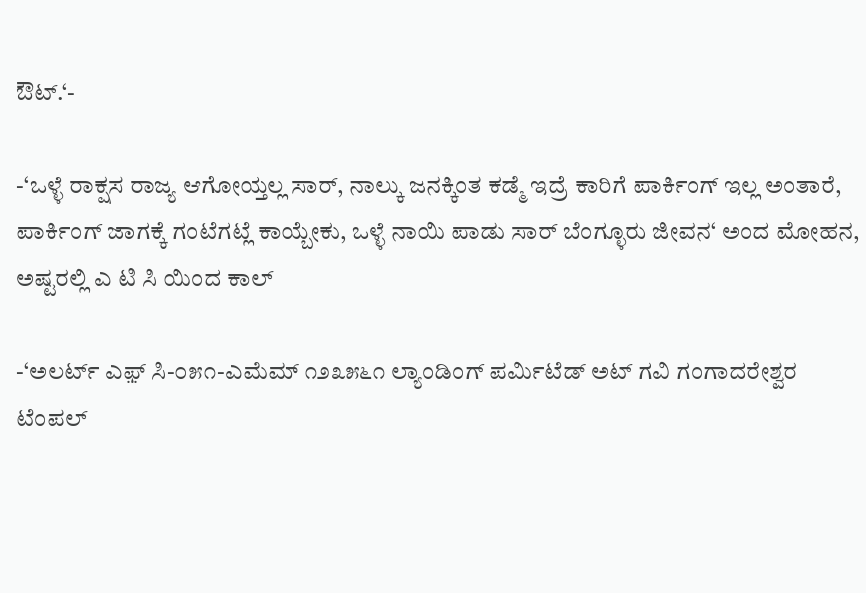ಔಟ್.‘-

-‘ಒಳ್ಳೆ ರಾಕ್ಷಸ ರಾಜ್ಯ ಆಗೋಯ್ತಲ್ಲ ಸಾರ್, ನಾಲ್ಕು ಜನಕ್ಕಿಂತ ಕಡ್ಮೆ ಇದ್ರೆ ಕಾರಿಗೆ ಪಾರ್ಕಿಂಗ್ ಇಲ್ಲ ಅಂತಾರೆ, ಪಾರ್ಕಿಂಗ್ ಜಾಗಕ್ಕೆ ಗಂಟೆಗಟ್ಲೆ ಕಾಯ್ಬೇಕು, ಒಳ್ಳೆ ನಾಯಿ ಪಾಡು ಸಾರ್ ಬೆಂಗ್ಳೂರು ಜೀವನ‘ ಅಂದ ಮೋಹನ, ಅಷ್ಟರಲ್ಲಿ ಎ ಟಿ ಸಿ ಯಿಂದ ಕಾಲ್

-‘ಅಲರ್ಟ್ ಎಫ಼್ ಸಿ-೦೫೧-ಎಮೆಮ್ ೧೨೩೫೬೧ ಲ್ಯಾಂಡಿಂಗ್ ಪರ್ಮಿಟೆಡ್ ಅಟ್ ಗವಿ ಗಂಗಾದರೇಶ್ವರ ಟೆಂಪಲ್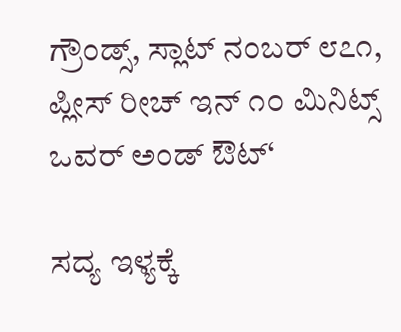ಗ್ರೌಂಡ್ಸ್, ಸ್ಲಾಟ್ ನಂಬರ್ ೮೭೧, ಪ್ಲೀಸ್ ರೀಚ್ ಇನ್ ೧೦ ಮಿನಿಟ್ಸ್ ಒವರ್ ಅಂಡ್ ಔಟ್‘

ಸದ್ಯ ಇಳ್ಯಕ್ಕೆ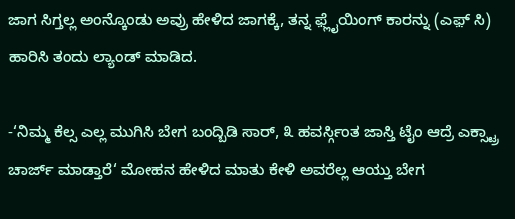ಜಾಗ ಸಿಗ್ತಲ್ಲ ಅಂನ್ಕೊಂಡು ಅವ್ರು ಹೇಳಿದ ಜಾಗಕ್ಕೆ, ತನ್ನ ಫ಼್ಲೈಯಿಂಗ್ ಕಾರನ್ನು (ಎಫ಼್ ಸಿ) ಹಾರಿಸಿ ತಂದು ಲ್ಯಾಂಡ್ ಮಾಡಿದ.

-‘ನಿಮ್ಮ ಕೆಲ್ಸ ಎಲ್ಲ ಮುಗಿಸಿ ಬೇಗ ಬಂದ್ಬಿಡಿ ಸಾರ್, ೩ ಹವರ್ಸ್ಗಿಂತ ಜಾಸ್ತಿ ಟೈಂ ಆದ್ರೆ ಎಕ್ಸ್ಟ್ರಾ ಚಾರ್ಜ್ ಮಾಡ್ತಾರೆ‘ ಮೋಹನ ಹೇಳಿದ ಮಾತು ಕೇಳಿ ಅವರೆಲ್ಲ ಆಯ್ತು ಬೇಗ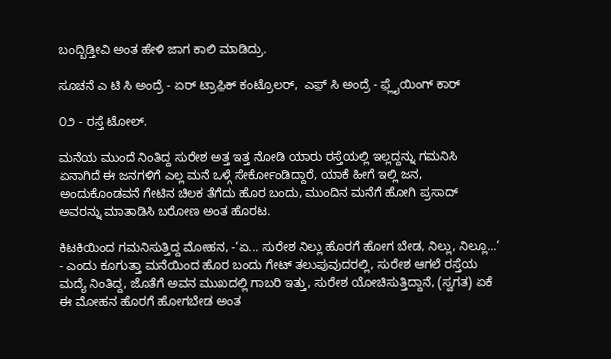ಬಂದ್ಬಿಡ್ತೀವಿ ಅಂತ ಹೇಳಿ ಜಾಗ ಕಾಲಿ ಮಾಡಿದ್ರು.

ಸೂಚನೆ ಎ ಟಿ ಸಿ ಅಂದ್ರೆ - ಏರ್ ಟ್ರಾಫ಼ಿಕ್ ಕಂಟ್ರೊಲರ್,  ಎಫ಼್ ಸಿ ಅಂದ್ರೆ - ಫ಼್ಲೈಯಿಂಗ್ ಕಾರ್

೦೨ - ರಸ್ತೆ ಟೋಲ್.

ಮನೆಯ ಮುಂದೆ ನಿಂತಿದ್ದ ಸುರೇಶ ಅತ್ತ ಇತ್ತ ನೋಡಿ ಯಾರು ರಸ್ತೆಯಲ್ಲಿ ಇಲ್ಲದ್ದನ್ನು ಗಮನಿಸಿ ಏನಾಗಿದೆ ಈ ಜನಗಳಿಗೆ ಎಲ್ಲ ಮನೆ ಒಳ್ಗೆ ಸೇರ್ಕೋಂಡಿದ್ದಾರೆ, ಯಾಕೆ ಹೀಗೆ ಇಲ್ಲಿ ಜನ, ಅಂದುಕೊಂಡವನೆ ಗೇಟಿನ ಚಿಲಕ ತೆಗೆದು ಹೊರ ಬಂದು, ಮುಂದಿನ ಮನೆಗೆ ಹೋಗಿ ಪ್ರಸಾದ್ ಅವರನ್ನು ಮಾತಾಡಿಸಿ ಬರೋಣ ಅಂತ ಹೊರಟ.

ಕಿಟಕಿಯಿಂದ ಗಮನಿಸುತ್ತಿದ್ದ ಮೋಹನ, -‘ಏ... ಸುರೇಶ ನಿಲ್ಲು ಹೊರಗೆ ಹೋಗ ಬೇಡ, ನಿಲ್ಲು, ನಿಲ್ಲೂ...‘ - ಎಂದು ಕೂಗುತ್ತಾ ಮನೆಯಿಂದ ಹೊರ ಬಂದು ಗೇಟ್ ತಲುಪುವುದರಲ್ಲಿ, ಸುರೇಶ ಆಗಲೆ ರಸ್ತೆಯ ಮದ್ಯೆ ನಿಂತಿದ್ದ, ಜೊತೆಗೆ ಅವನ ಮುಖದಲ್ಲಿ ಗಾಬರಿ ಇತ್ತು, ಸುರೇಶ ಯೋಚಿಸುತ್ತಿದ್ದಾನೆ, (ಸ್ವಗತ) ಏಕೆ ಈ ಮೋಹನ ಹೊರಗೆ ಹೋಗಬೇಡ ಅಂತ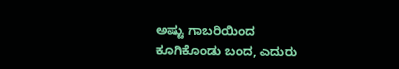ಅಷ್ಟು ಗಾಬರಿಯಿಂದ ಕೂಗಿಕೊಂಡು ಬಂದ, ಎದುರು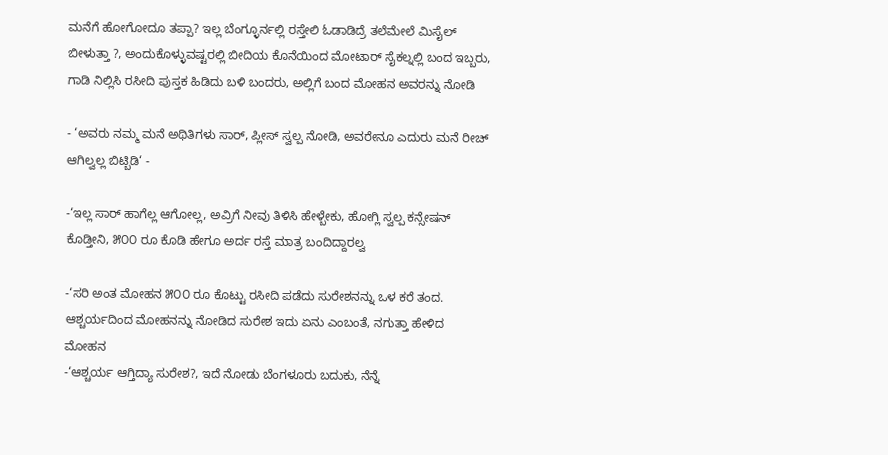ಮನೆಗೆ ಹೋಗೋದೂ ತಪ್ಪಾ? ಇಲ್ಲ ಬೆಂಗ್ಳೂರ್ನಲ್ಲಿ ರಸ್ತೇಲಿ ಓಡಾಡಿದ್ರೆ ತಲೆಮೇಲೆ ಮಿಸೈಲ್ ಬೀಳುತ್ತಾ ?, ಅಂದುಕೊಳ್ಳುವಷ್ಟರಲ್ಲಿ ಬೀದಿಯ ಕೊನೆಯಿಂದ ಮೋಟಾರ್ ಸೈಕಲ್ನಲ್ಲಿ ಬಂದ ಇಬ್ಬರು, ಗಾಡಿ ನಿಲ್ಲಿಸಿ ರಸೀದಿ ಪುಸ್ತಕ ಹಿಡಿದು ಬಳಿ ಬಂದರು, ಅಲ್ಲಿಗೆ ಬಂದ ಮೋಹನ ಅವರನ್ನು ನೋಡಿ

- ‘ಅವರು ನಮ್ಮ ಮನೆ ಅಥಿತಿಗಳು ಸಾರ್, ಪ್ಲೀಸ್ ಸ್ವಲ್ಪ ನೋಡಿ, ಅವರೇನೂ ಎದುರು ಮನೆ ರೀಚ್ ಆಗಿಲ್ವಲ್ಲ ಬಿಟ್ಬಿಡಿ‘ -

-‘ಇಲ್ಲ ಸಾರ್ ಹಾಗೆಲ್ಲ ಆಗೋಲ್ಲ, ಅವ್ರಿಗೆ ನೀವು ತಿಳಿಸಿ ಹೇಳ್ಬೇಕು, ಹೋಗ್ಲಿ ಸ್ವಲ್ಪ ಕನ್ಸೇಷನ್ ಕೊಡ್ತೀನಿ, ೫೦೦ ರೂ ಕೊಡಿ ಹೇಗೂ ಅರ್ದ ರಸ್ತೆ ಮಾತ್ರ ಬಂದಿದ್ದಾರಲ್ವ

-‘ಸರಿ ಅಂತ ಮೋಹನ ೫೦೦ ರೂ ಕೊಟ್ಟು ರಸೀದಿ ಪಡೆದು ಸುರೇಶನನ್ನು ಒಳ ಕರೆ ತಂದ. ಆಶ್ಚರ್ಯದಿಂದ ಮೋಹನನ್ನು ನೋಡಿದ ಸುರೇಶ ಇದು ಏನು ಎಂಬಂತೆ, ನಗುತ್ತಾ ಹೇಳಿದ ಮೋಹನ
-‘ಆಶ್ಚರ್ಯ ಆಗ್ತಿದ್ಯಾ ಸುರೇಶ?, ಇದೆ ನೋಡು ಬೆಂಗಳೂರು ಬದುಕು, ನೆನ್ನೆ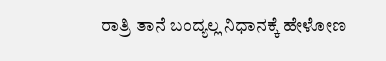ರಾತ್ರಿ ತಾನೆ ಬಂದ್ಯಲ್ಲ ನಿಧಾನಕ್ಕೆ ಹೇಳೋಣ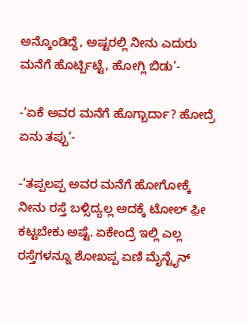ಅನ್ಕೊಂಡಿದ್ದೆ, ಅಷ್ಟರಲ್ಲಿ ನೀನು ಎದುರು ಮನೆಗೆ ಹೊರ್ಟ್ಬಿಟ್ಟೆ, ಹೋಗ್ಲಿ ಬಿಡು‘-

-‘ಏಕೆ ಅವರ ಮನೆಗೆ ಹೊಗ್ಬಾರ್ದಾ? ಹೋದ್ರೆ ಏನು ತಪ್ಪು‘-

-‘ತಪ್ಪಲಪ್ಪ ಅವರ ಮನೆಗೆ ಹೋಗೋಕ್ಕೆ ನೀನು ರಸ್ತೆ ಬಳ್ಸಿದ್ಯಲ್ಲ ಅದಕ್ಕೆ ಟೋಲ್ ಫ಼ೀ ಕಟ್ಟಬೇಕು ಅಷ್ಟೆ. ಏಕೇಂದ್ರೆ ಇಲ್ಲಿ ಎಲ್ಲ ರಸ್ತೆಗಳನ್ನೂ ಶೋಖಪ್ಪ ಏಣಿ ಮೈನ್ಟೈನ್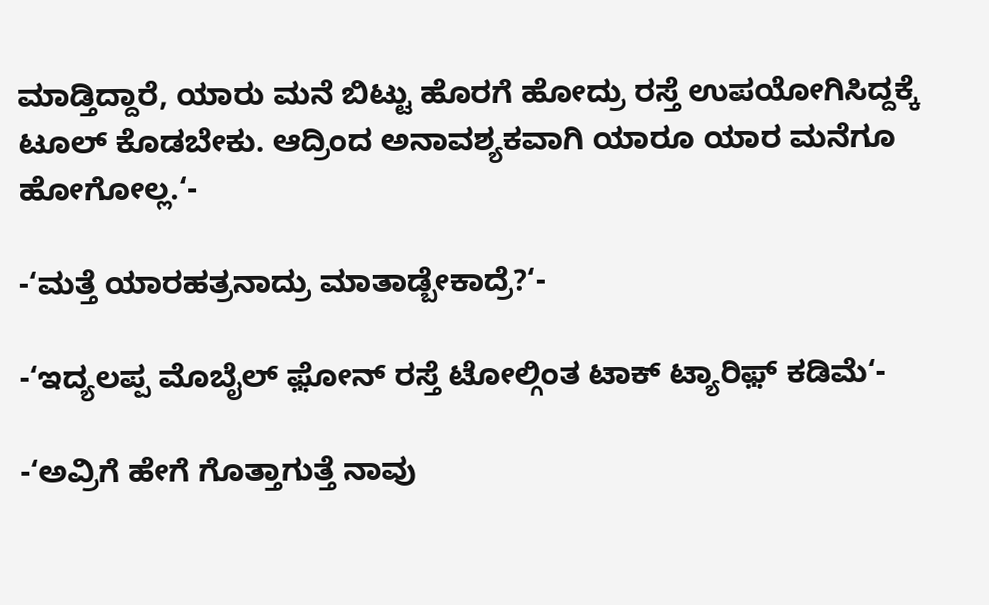ಮಾಡ್ತಿದ್ದಾರೆ, ಯಾರು ಮನೆ ಬಿಟ್ಟು ಹೊರಗೆ ಹೋದ್ರು ರಸ್ತೆ ಉಪಯೋಗಿಸಿದ್ದಕ್ಕೆ ಟೂಲ್ ಕೊಡಬೇಕು. ಆದ್ರಿಂದ ಅನಾವಶ್ಯಕವಾಗಿ ಯಾರೂ ಯಾರ ಮನೆಗೂ ಹೋಗೋಲ್ಲ.‘-

-‘ಮತ್ತೆ ಯಾರಹತ್ರನಾದ್ರು ಮಾತಾಡ್ಬೇಕಾದ್ರೆ?‘-

-‘ಇದ್ಯಲಪ್ಪ ಮೊಬೈಲ್ ಫ಼ೋನ್ ರಸ್ತೆ ಟೋಲ್ಗಿಂತ ಟಾಕ್ ಟ್ಯಾರಿಫ಼್ ಕಡಿಮೆ‘-

-‘ಅವ್ರಿಗೆ ಹೇಗೆ ಗೊತ್ತಾಗುತ್ತೆ ನಾವು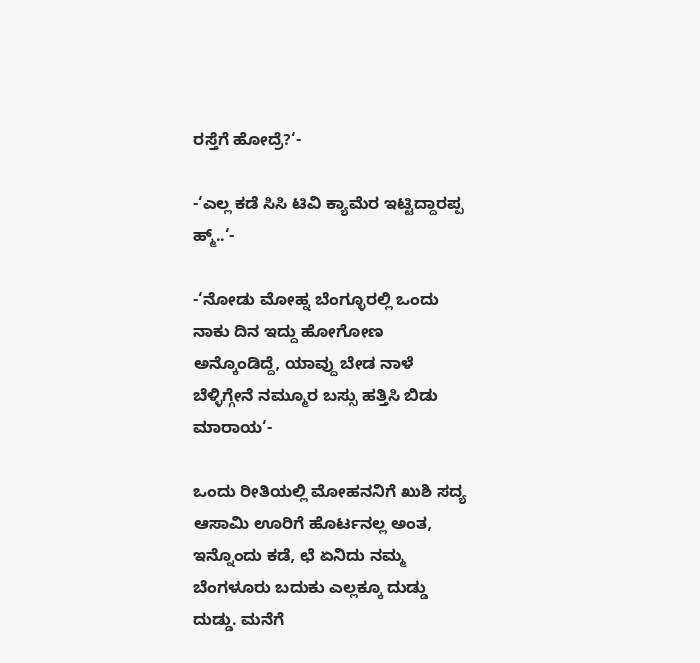ರಸ್ತೆಗೆ ಹೋದ್ರೆ?‘-

-‘ಎಲ್ಲ ಕಡೆ ಸಿಸಿ ಟಿವಿ ಕ್ಯಾಮೆರ ಇಟ್ಟಿದ್ದಾರಪ್ಪ ಹ್ಮ್..‘-

-‘ನೋಡು ಮೋಹ್ನ ಬೆಂಗ್ಳೂರಲ್ಲಿ ಒಂದು ನಾಕು ದಿನ ಇದ್ದು ಹೋಗೋಣ ಅನ್ಕೊಂಡಿದ್ದೆ, ಯಾವ್ದು ಬೇಡ ನಾಳೆ ಬೆಳ್ಳಿಗ್ಗೇನೆ ನಮ್ಮೂರ ಬಸ್ಸು ಹತ್ತಿಸಿ ಬಿಡು ಮಾರಾಯ‘-

ಒಂದು ರೀತಿಯಲ್ಲಿ ಮೋಹನನಿಗೆ ಖುಶಿ ಸದ್ಯ ಆಸಾಮಿ ಊರಿಗೆ ಹೊರ್ಟನಲ್ಲ ಅಂತ, ಇನ್ನೊಂದು ಕಡೆ, ಛೆ ಏನಿದು ನಮ್ಮ ಬೆಂಗಳೂರು ಬದುಕು ಎಲ್ಲಕ್ಕೂ ದುಡ್ಡು ದುಡ್ಡು. ಮನೆಗೆ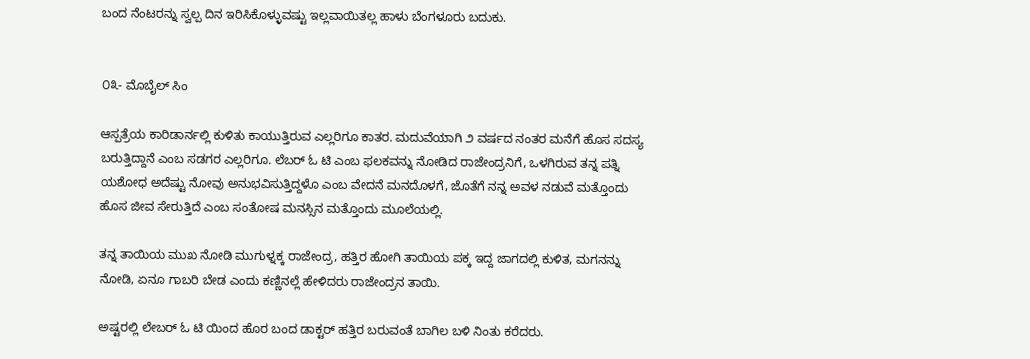ಬಂದ ನೆಂಟರನ್ನು ಸ್ವಲ್ಪ ದಿನ ಇರಿಸಿಕೊಳ್ಳುವಷ್ಟು ಇಲ್ಲವಾಯಿತಲ್ಲ ಹಾಳು ಬೆಂಗಳೂರು ಬದುಕು.


೦೩- ಮೊಬೈಲ್ ಸಿಂ

ಆಸ್ಪತ್ರೆಯ ಕಾರಿಡಾರ್ನಲ್ಲಿ ಕುಳಿತು ಕಾಯುತ್ತಿರುವ ಎಲ್ಲರಿಗೂ ಕಾತರ. ಮದುವೆಯಾಗಿ ೨ ವರ್ಷದ ನಂತರ ಮನೆಗೆ ಹೊಸ ಸದಸ್ಯ ಬರುತ್ತಿದ್ದಾನೆ ಎಂಬ ಸಡಗರ ಎಲ್ಲರಿಗೂ. ಲೆಬರ್ ಓ ಟಿ ಎಂಬ ಫಲಕವನ್ನು ನೋಡಿದ ರಾಜೇಂದ್ರನಿಗೆ, ಒಳಗಿರುವ ತನ್ನ ಪತ್ನಿ ಯಶೋಧ ಅದೆಷ್ಟು ನೋವು ಅನುಭವಿಸುತ್ತಿದ್ದಳೊ ಎಂಬ ವೇದನೆ ಮನದೊಳಗೆ, ಜೊತೆಗೆ ನನ್ನ ಅವಳ ನಡುವೆ ಮತ್ತೊಂದು ಹೊಸ ಜೀವ ಸೇರುತ್ತಿದೆ ಎಂಬ ಸಂತೋಷ ಮನಸ್ಸಿನ ಮತ್ತೊಂದು ಮೂಲೆಯಲ್ಲಿ.

ತನ್ನ ತಾಯಿಯ ಮುಖ ನೋಡಿ ಮುಗುಳ್ನಕ್ಕ ರಾಜೇಂದ್ರ, ಹತ್ತಿರ ಹೋಗಿ ತಾಯಿಯ ಪಕ್ಕ ಇದ್ದ ಜಾಗದಲ್ಲಿ ಕುಳಿತ, ಮಗನನ್ನು ನೋಡಿ, ಏನೂ ಗಾಬರಿ ಬೇಡ ಎಂದು ಕಣ್ಣಿನಲ್ಲೆ ಹೇಳಿದರು ರಾಜೇಂದ್ರನ ತಾಯಿ.

ಅಷ್ಟರಲ್ಲಿ ಲೇಬರ್ ಓ ಟಿ ಯಿಂದ ಹೊರ ಬಂದ ಡಾಕ್ಟರ್ ಹತ್ತಿರ ಬರುವಂತೆ ಬಾಗಿಲ ಬಳಿ ನಿಂತು ಕರೆದರು.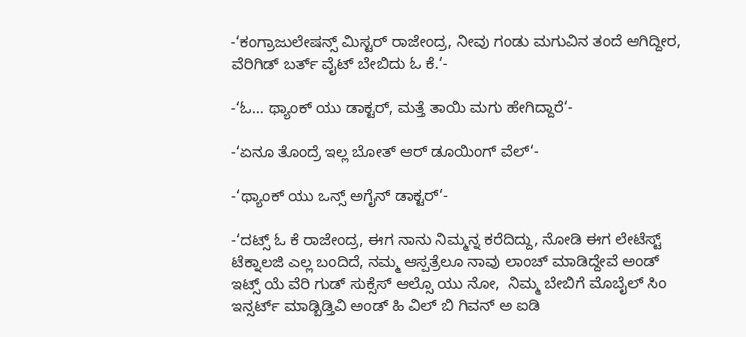-‘ಕಂಗ್ರಾಜುಲೇಷನ್ಸ್ ಮಿಸ್ಟರ್ ರಾಜೇಂದ್ರ, ನೀವು ಗಂಡು ಮಗುವಿನ ತಂದೆ ಆಗಿದ್ದೀರ, ವೆರಿಗಿಡ್ ಬರ್ತ್ ವೈಟ್ ಬೇಬಿದು ಓ ಕೆ.‘-

-‘ಓ... ಥ್ಯಾಂಕ್ ಯು ಡಾಕ್ಟರ್, ಮತ್ತೆ ತಾಯಿ ಮಗು ಹೇಗಿದ್ದಾರೆ‘-

-‘ಏನೂ ತೊಂದ್ರೆ ಇಲ್ಲ ಬೋತ್ ಆರ್ ಡೂಯಿಂಗ್ ವೆಲ್‘-

-‘ಥ್ಯಾಂಕ್ ಯು ಒನ್ಸ್ ಅಗೈನ್ ಡಾಕ್ಟರ್‘-

-‘ದಟ್ಸ್ ಓ ಕೆ ರಾಜೇಂದ್ರ, ಈಗ ನಾನು ನಿಮ್ಮನ್ನ ಕರೆದಿದ್ದು, ನೋಡಿ ಈಗ ಲೇಟೆಸ್ಟ್ ಟೆಕ್ನಾಲಜಿ ಎಲ್ಲ ಬಂದಿದೆ, ನಮ್ಮ ಆಸ್ಪತ್ರೆಲೂ ನಾವು ಲಾಂಚ್ ಮಾಡಿದ್ದೇವೆ ಅಂಡ್ ಇಟ್ಸ್ ಯೆ ವೆರಿ ಗುಡ್ ಸುಕ್ಸೆಸ್ ಆಲ್ಸೊ ಯು ನೋ,  ನಿಮ್ಮ ಬೇಬಿಗೆ ಮೊಬೈಲ್ ಸಿಂ ಇನ್ಸರ್ಟ್ ಮಾಡ್ಬಿಡ್ತಿವಿ ಅಂಡ್ ಹಿ ವಿಲ್ ಬಿ ಗಿವನ್ ಅ ಐಡಿ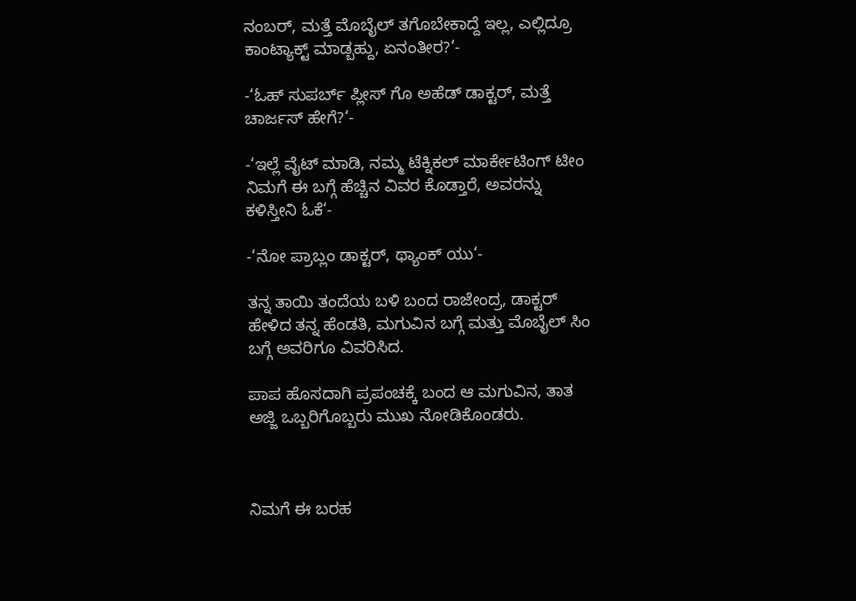ನಂಬರ್, ಮತ್ತೆ ಮೊಬೈಲ್ ತಗೊಬೇಕಾದ್ದೆ ಇಲ್ಲ, ಎಲ್ಲಿದ್ರೂ ಕಾಂಟ್ಯಾಕ್ಟ್ ಮಾಡ್ಬಹ್ದು, ಏನಂತೀರ?‘-

-‘ಓಹ್ ಸುಪರ್ಬ್ ಪ್ಲೀಸ್ ಗೊ ಅಹೆಡ್ ಡಾಕ್ಟರ್, ಮತ್ತೆ ಚಾರ್ಜಸ್ ಹೇಗೆ?‘-

-‘ಇಲ್ಲೆ ವೈಟ್ ಮಾಡಿ, ನಮ್ಮ ಟೆಕ್ನಿಕಲ್ ಮಾರ್ಕೇಟಿಂಗ್ ಟೀಂ ನಿಮಗೆ ಈ ಬಗ್ಗೆ ಹೆಚ್ಚಿನ ವಿವರ ಕೊಡ್ತಾರೆ, ಅವರನ್ನು ಕಳಿಸ್ತೀನಿ ಓಕೆ‘-

-‘ನೋ ಪ್ರಾಬ್ಲಂ ಡಾಕ್ಟರ್, ಥ್ಯಾಂಕ್ ಯು‘-

ತನ್ನ ತಾಯಿ ತಂದೆಯ ಬಳಿ ಬಂದ ರಾಜೇಂದ್ರ, ಡಾಕ್ಟರ್ ಹೇಳಿದ ತನ್ನ ಹೆಂಡತಿ, ಮಗುವಿನ ಬಗ್ಗೆ ಮತ್ತು ಮೊಬೈಲ್ ಸಿಂ ಬಗ್ಗೆ ಅವರಿಗೂ ವಿವರಿಸಿದ.

ಪಾಪ ಹೊಸದಾಗಿ ಪ್ರಪಂಚಕ್ಕೆ ಬಂದ ಆ ಮಗುವಿನ, ತಾತ ಅಜ್ಜಿ ಒಬ್ಬರಿಗೊಬ್ಬರು ಮುಖ ನೋಡಿಕೊಂಡರು.



ನಿಮಗೆ ಈ ಬರಹ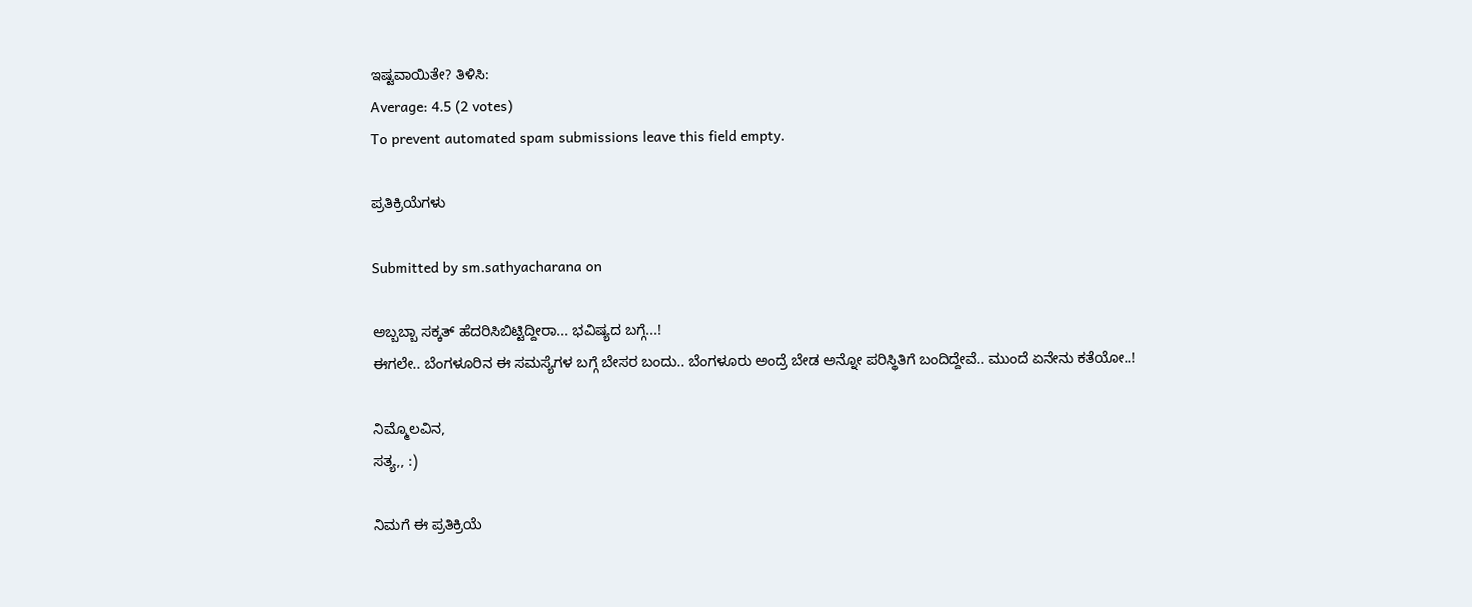ಇಷ್ಟವಾಯಿತೇ? ತಿಳಿಸಿ:
Average: 4.5 (2 votes)
To prevent automated spam submissions leave this field empty.

ಪ್ರತಿಕ್ರಿಯೆಗಳು

Submitted by sm.sathyacharana on

ಅಬ್ಬಬ್ಬಾ ಸಕ್ಕತ್ ಹೆದರಿಸಿಬಿಟ್ಟಿದ್ದೀರಾ... ಭವಿಷ್ಯದ ಬಗ್ಗೆ...!
ಈಗಲೇ.. ಬೆಂಗಳೂರಿನ ಈ ಸಮಸ್ಯೆಗಳ ಬಗ್ಗೆ ಬೇಸರ ಬಂದು.. ಬೆಂಗಳೂರು ಅಂದ್ರೆ ಬೇಡ ಅನ್ನೋ ಪರಿಸ್ಥಿತಿಗೆ ಬಂದಿದ್ದೇವೆ.. ಮುಂದೆ ಏನೇನು ಕತೆಯೋ..!

ನಿಮ್ಮೊಲವಿನ,
ಸತ್ಯ,, :)

ನಿಮಗೆ ಈ ಪ್ರತಿಕ್ರಿಯೆ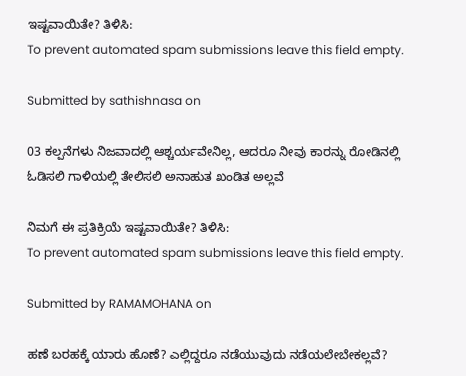ಇಷ್ಟವಾಯಿತೇ? ತಿಳಿಸಿ:
To prevent automated spam submissions leave this field empty.

Submitted by sathishnasa on

03 ಕಲ್ಪನೆಗಳು ನಿಜವಾದಲ್ಲಿ ಆಶ್ಚರ್ಯವೇನಿಲ್ಲ, ಆದರೂ ನೀವು ಕಾರನ್ನು ರೋಡಿನಲ್ಲಿ ಓಡಿಸಲಿ ಗಾಳಿಯಲ್ಲಿ ತೇಲಿಸಲಿ ಅನಾಹುತ ಖಂಡಿತ ಅಲ್ಲವೆ

ನಿಮಗೆ ಈ ಪ್ರತಿಕ್ರಿಯೆ ಇಷ್ಟವಾಯಿತೇ? ತಿಳಿಸಿ:
To prevent automated spam submissions leave this field empty.

Submitted by RAMAMOHANA on

ಹಣೆ ಬರಹಕ್ಕೆ ಯಾರು ಹೊಣೆ? ಎಲ್ಲಿದ್ದರೂ ನಡೆಯುವುದು ನಡೆಯಲೇಬೇಕಲ್ಲವೆ?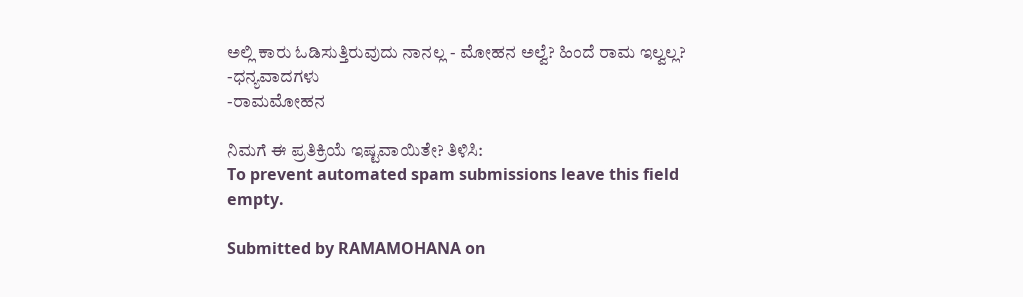ಅಲ್ಲಿ ಕಾರು ಓಡಿಸುತ್ತಿರುವುದು ನಾನಲ್ಲ - ಮೋಹನ ಅಲ್ವೆ? ಹಿಂದೆ ರಾಮ ಇಲ್ವಲ್ಲ?
-ಧನ್ಯವಾದಗಳು
-ರಾಮಮೋಹನ

ನಿಮಗೆ ಈ ಪ್ರತಿಕ್ರಿಯೆ ಇಷ್ಟವಾಯಿತೇ? ತಿಳಿಸಿ:
To prevent automated spam submissions leave this field empty.

Submitted by RAMAMOHANA on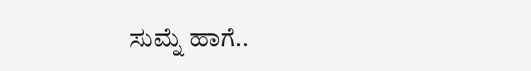ಸುಮ್ನೆ ಹಾಗೆ..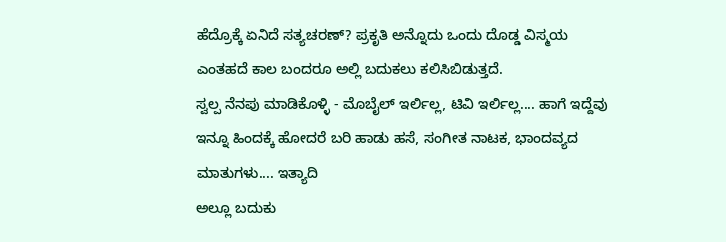ಹೆದ್ರೊಕ್ಕೆ ಏನಿದೆ ಸತ್ಯಚರಣ್? ಪ್ರಕೃತಿ ಅನ್ನೊದು ಒಂದು ದೊಡ್ಡ ವಿಸ್ಮಯ
ಎಂತಹದೆ ಕಾಲ ಬಂದರೂ ಅಲ್ಲಿ ಬದುಕಲು ಕಲಿಸಿಬಿಡುತ್ತದೆ.
ಸ್ವಲ್ಪ ನೆನಪು ಮಾಡಿಕೊಳ್ಳಿ - ಮೊಬೈಲ್ ಇರ್ಲಿಲ್ಲ, ಟಿವಿ ಇರ್ಲಿಲ್ಲ.... ಹಾಗೆ ಇದ್ದೆವು
ಇನ್ನೂ ಹಿಂದಕ್ಕೆ ಹೋದರೆ ಬರಿ ಹಾಡು ಹಸೆ, ಸಂಗೀತ ನಾಟಕ, ಭಾಂದವ್ಯದ ಮಾತುಗಳು.... ಇತ್ಯಾದಿ
ಅಲ್ಲೂ ಬದುಕು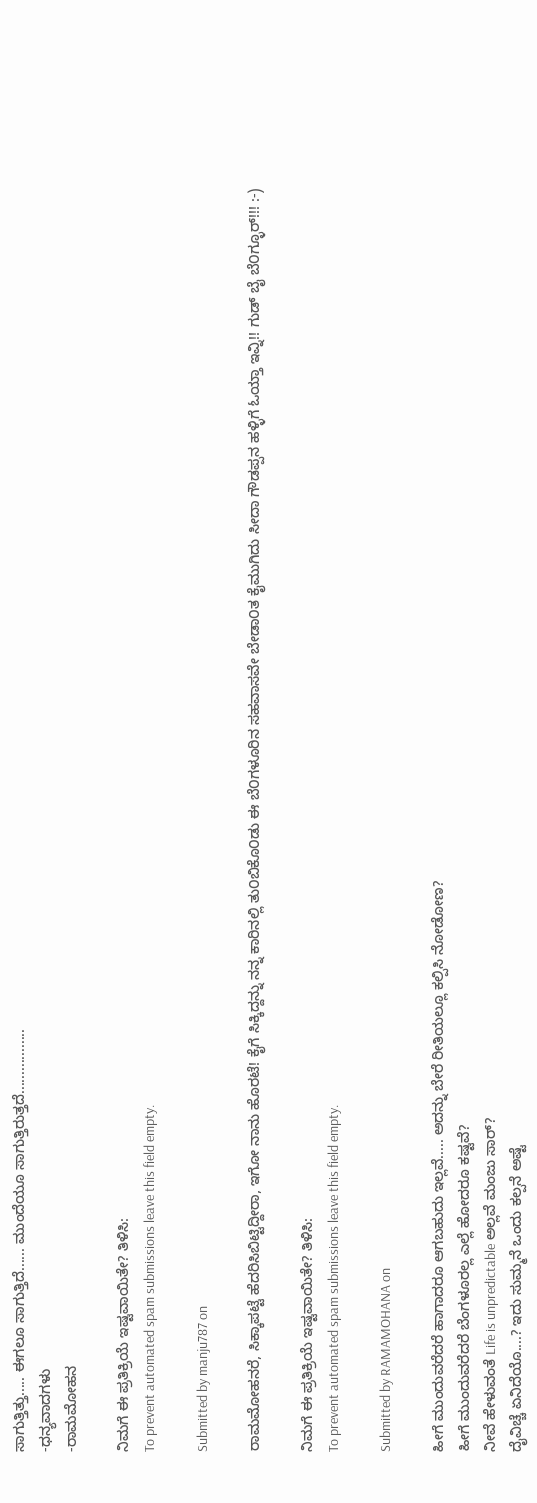ಸಾಗುತ್ತಿತ್ತು..... ಈಗಲೂ ಸಾಗುತ್ತಿದೆ...... ಮುಂದೆಯೂ ಸಾಗುತ್ತಿರುತ್ತದೆ.................
-ಧನ್ಯವಾದಗಳು
-ರಾಮಮೋಹನ

ನಿಮಗೆ ಈ ಪ್ರತಿಕ್ರಿಯೆ ಇಷ್ಟವಾಯಿತೇ? ತಿಳಿಸಿ:
To prevent automated spam submissions leave this field empty.

Submitted by manju787 on

ರಾಮಮೋಹನರೆ, ಸಿಕ್ಕಾಪಟ್ಟೆ ಹೆದರಿಸಿಬಿಟ್ಟಿದ್ದೀರಾ, ಇಗೋ ನಾನು ಹೊರಟೆ! ಕೈಗೆ ಸಿಕ್ಕಿದ್ದನ್ನು ನನ್ನ ಕಾರಿನಲ್ಲಿ ತು೦ಬಿಕೊ೦ಡು ಈ ಬೆ೦ಗಳೂರಿನ ಸಹವಾಸವೇ ಬೇಡಾ೦ತ ಕೈಮುಗಿದು ಸೀದಾ ಗೌಡಪ್ಪನ ಹಳ್ಳಿಗೆ ಓಯ್ತಾ ಇವ್ನಿ!! ಗುಡ್ ಬೈ ಬೆ೦ಗ್ಳೂರ್!!! :-)

ನಿಮಗೆ ಈ ಪ್ರತಿಕ್ರಿಯೆ ಇಷ್ಟವಾಯಿತೇ? ತಿಳಿಸಿ:
To prevent automated spam submissions leave this field empty.

Submitted by RAMAMOHANA on

ಹೀಗೆ ಮುಂದುವರೆದರೆ ಹಾಗಾದರೂ ಆಗಬಹುದು ಇಲ್ಲವೆ..... ಅದನ್ನು ಬೇರೆ ರೀತಿಯಲ್ಲೂ ಕಲ್ಪಿಸಿ ನೋಡೋಣ?
ಹೀಗೆ ಮುಂದುವರೆದರೆ ಬೆಂಗಳೂರಲ್ಲ ಎಲ್ಲೆ ಹೋದರೂ ಕಷ್ಟವೆ?
ನೀವೆ ಹೇಳುವಂತೆ Life is unpredictable ಅಲ್ಲವೆ ಮಂಜು ಸಾರ್?
ದೈವಿಚ್ಚೆ ಏನಿದೆಯೊ....? ಇದು ಸುಮ್ಮನೆ ಒಂದು ಕಲ್ಪನೆ ಅಷ್ಟೆ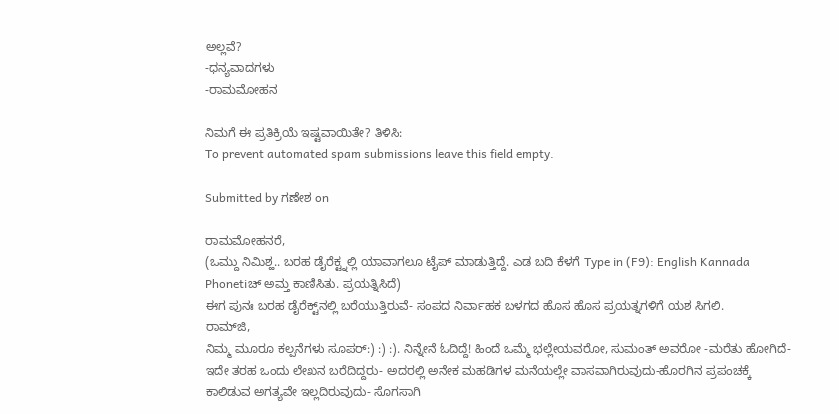ಅಲ್ಲವೆ?
-ಧನ್ಯವಾದಗಳು
-ರಾಮಮೋಹನ

ನಿಮಗೆ ಈ ಪ್ರತಿಕ್ರಿಯೆ ಇಷ್ಟವಾಯಿತೇ? ತಿಳಿಸಿ:
To prevent automated spam submissions leave this field empty.

Submitted by ಗಣೇಶ on

ರಾಮಮೋಹನರೆ,
(ಒಮ್ದು ನಿಮಿಶ್ಹ‍‍.. ಬರಹ ಡೈರೆಕ್ಟ್ನಲ್ಲಿ ಯಾವಾಗಲೂ ಟೈಪ್ ಮಾಡುತ್ತಿದ್ದೆ. ಎಡ ಬದಿ ಕೆಳಗೆ Type in (F9): English Kannada Phonetiಚ್ ಅಮ್ತ ಕಾಣಿಸಿತು. ಪ್ರಯತ್ನಿಸಿದೆ‍‍)
ಈಗ ಪುನಃ ಬರಹ ಡೈರೆಕ್ಟ್‌ನಲ್ಲಿ ಬರೆಯುತ್ತಿರುವೆ- ಸಂಪದ ನಿರ್ವಾಹಕ ಬಳಗದ ಹೊಸ ಹೊಸ ಪ್ರಯತ್ನಗಳಿಗೆ ಯಶ ಸಿಗಲಿ.
ರಾಮ್‌ಜಿ,
ನಿಮ್ಮ ಮೂರೂ ಕಲ್ಪನೆಗಳು ಸೂಪರ್:) :) :). ನಿನ್ನೇನೆ ಓದಿದ್ದೆ! ಹಿಂದೆ ಒಮ್ಮೆ ಭಲ್ಲೇಯವರೋ, ಸುಮಂತ್ ಅವರೋ -ಮರೆತು ಹೋಗಿದೆ- ಇದೇ ತರಹ ಒಂದು ಲೇಖನ ಬರೆದಿದ್ದರು- ಅದರಲ್ಲಿ ಅನೇಕ ಮಹಡಿಗಳ ಮನೆಯಲ್ಲೇ ವಾಸವಾಗಿರುವುದು-ಹೊರಗಿನ ಪ್ರಪಂಚಕ್ಕೆ ಕಾಲಿಡುವ ಅಗತ್ಯವೇ ಇಲ್ಲದಿರುವುದು- ಸೊಗಸಾಗಿ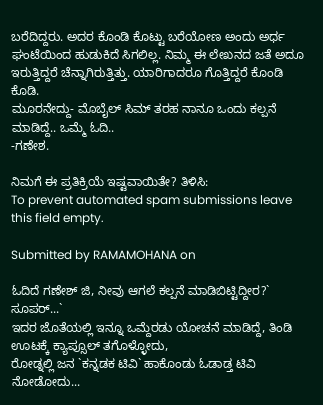ಬರೆದಿದ್ದರು. ಅದರ ಕೊಂಡಿ ಕೊಟ್ಟು ಬರೆಯೋಣ ಅಂದು ಅರ್ಧ ಘಂಟೆಯಿಂದ ಹುಡುಕಿದೆ ಸಿಗಲಿಲ್ಲ. ನಿಮ್ಮ ಈ ಲೇಖನದ ಜತೆ ಅದೂ ಇರುತ್ತಿದ್ದರೆ ಚೆನ್ನಾಗಿರುತ್ತಿತ್ತು. ಯಾರಿಗಾದರೂ ಗೊತ್ತಿದ್ದರೆ ಕೊಂಡಿ ಕೊಡಿ.
ಮೂರನೇದ್ದು- ಮೊಬೈಲ್ ಸಿಮ್ ತರಹ ನಾನೂ ಒಂದು ಕಲ್ಪನೆ ಮಾಡಿದ್ದೆ.. ಒಮ್ಮೆ ಓದಿ..
-ಗಣೇಶ.

ನಿಮಗೆ ಈ ಪ್ರತಿಕ್ರಿಯೆ ಇಷ್ಟವಾಯಿತೇ? ತಿಳಿಸಿ:
To prevent automated spam submissions leave this field empty.

Submitted by RAMAMOHANA on

ಓದಿದೆ ಗಣೇಶ್ ಜಿ, ನೀವು ಆಗಲೆ ಕಲ್ಪನೆ ಮಾಡಿಬಿಟ್ಟಿದ್ದೀರ?` ಸೂಪರ್...`
ಇದರ ಜೊತೆಯಲ್ಲಿ ಇನ್ನೂ ಒಮ್ದೆರಡು ಯೋಚನೆ ಮಾಡಿದ್ದೆ, ತಿಂಡಿ ಊಟಕ್ಕೆ ಕ್ಯಾಪ್ಸೂಲ್ ತಗೊಳ್ಳೋದು,
ರೋಡ್ನಲ್ಲಿ ಜನ `ಕನ್ನಡಕ‍‍ ಟಿವಿ` ಹಾಕೊಂಡು ಓಡಾಡ್ತ ಟಿವಿ ನೋಡೋದು...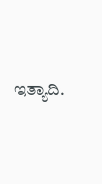ಇತ್ಯಾದಿ.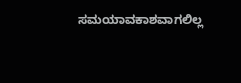ಸಮಯಾವಕಾಶವಾಗಲಿಲ್ಲ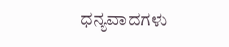ಧನ್ಯವಾದಗಳು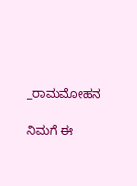_ರಾಮಮೋಹನ

ನಿಮಗೆ ಈ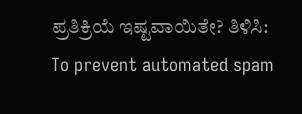ಪ್ರತಿಕ್ರಿಯೆ ಇಷ್ಟವಾಯಿತೇ? ತಿಳಿಸಿ:
To prevent automated spam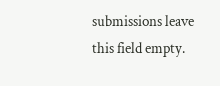submissions leave this field empty.